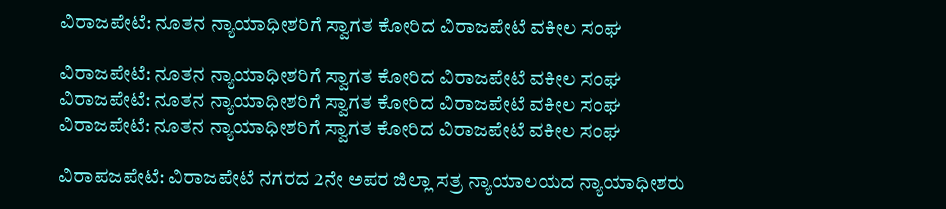ವಿರಾಜಪೇಟೆ: ನೂತನ ನ್ಯಾಯಾಧೀಶರಿಗೆ ಸ್ವಾಗತ ಕೋರಿದ ವಿರಾಜಪೇಟೆ ವಕೀಲ ಸಂಘ

ವಿರಾಜಪೇಟೆ: ನೂತನ ನ್ಯಾಯಾಧೀಶರಿಗೆ ಸ್ವಾಗತ ಕೋರಿದ ವಿರಾಜಪೇಟೆ ವಕೀಲ ಸಂಘ
ವಿರಾಜಪೇಟೆ: ನೂತನ ನ್ಯಾಯಾಧೀಶರಿಗೆ ಸ್ವಾಗತ ಕೋರಿದ ವಿರಾಜಪೇಟೆ ವಕೀಲ ಸಂಘ
ವಿರಾಜಪೇಟೆ: ನೂತನ ನ್ಯಾಯಾಧೀಶರಿಗೆ ಸ್ವಾಗತ ಕೋರಿದ ವಿರಾಜಪೇಟೆ ವಕೀಲ ಸಂಘ

ವಿರಾಪಜಪೇಟೆ: ವಿರಾಜಪೇಟೆ ನಗರದ 2ನೇ ಅಪರ ಜಿಲ್ಲಾ ಸತ್ರ ನ್ಯಾಯಾಲಯದ ನ್ಯಾಯಾಧೀಶರು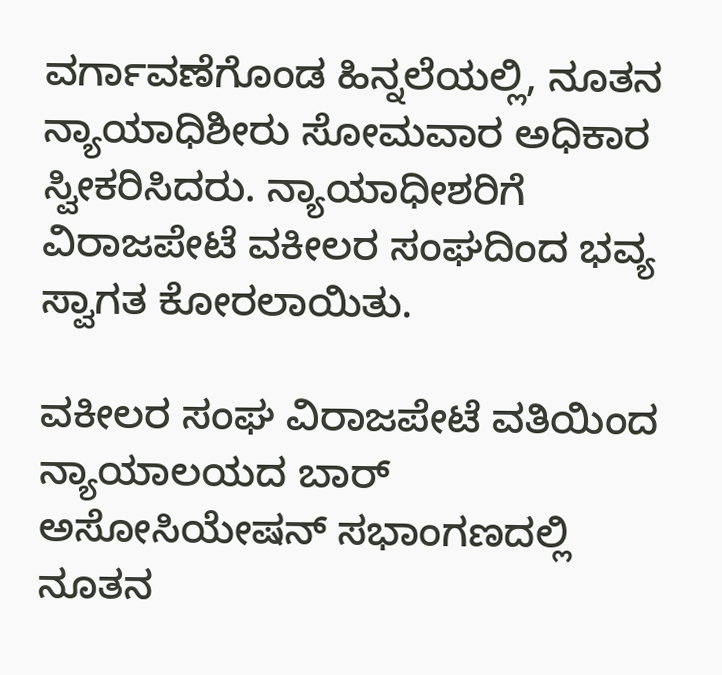ವರ್ಗಾವಣೆಗೊಂಡ ಹಿನ್ನಲೆಯಲ್ಲಿ, ನೂತನ ನ್ಯಾಯಾಧಿಶೀರು ಸೋಮವಾರ ಅಧಿಕಾರ ಸ್ವೀಕರಿಸಿದರು. ನ್ಯಾಯಾಧೀಶರಿಗೆ ವಿರಾಜಪೇಟೆ ವಕೀಲರ ಸಂಘದಿಂದ ಭವ್ಯ ಸ್ವಾಗತ ಕೋರಲಾಯಿತು.

ವಕೀಲರ ಸಂಘ ವಿರಾಜಪೇಟೆ ವತಿಯಿಂದ ನ್ಯಾಯಾಲಯದ ಬಾರ್ ಅಸೋಸಿಯೇಷನ್ ಸಭಾಂಗಣದಲ್ಲಿ ನೂತನ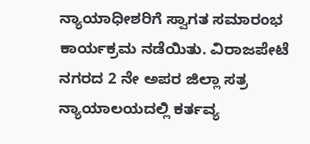ನ್ಯಾಯಾಧೀಶರಿಗೆ ಸ್ವಾಗತ ಸಮಾರಂಭ ಕಾರ್ಯಕ್ರಮ ನಡೆಯಿತು. ವಿರಾಜಪೇಟೆ ನಗರದ 2 ನೇ ಅಪರ ಜಿಲ್ಲಾ ಸತ್ರ ನ್ಯಾಯಾಲಯದಲ್ಲಿ ಕರ್ತವ್ಯ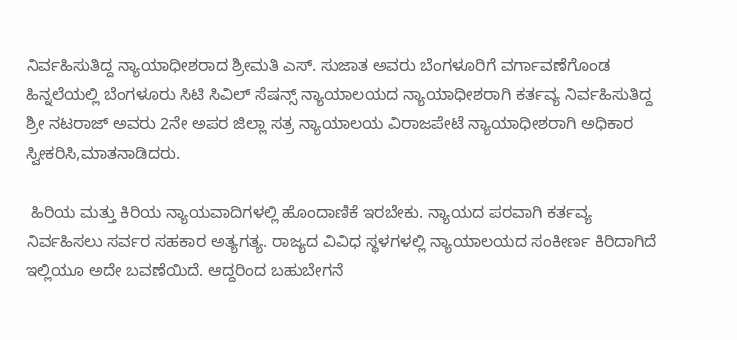ನಿರ್ವಹಿಸುತಿದ್ದ ನ್ಯಾಯಾಧೀಶರಾದ ಶ್ರೀಮತಿ ಎಸ್. ಸುಜಾತ ಅವರು ಬೆಂಗಳೂರಿಗೆ ವರ್ಗಾವಣೆಗೊಂಡ ಹಿನ್ನಲೆಯಲ್ಲಿ ಬೆಂಗಳೂರು ಸಿಟಿ ಸಿವಿಲ್ ಸೆಷನ್ಸ್ ನ್ಯಾಯಾಲಯದ ನ್ಯಾಯಾಧೀಶರಾಗಿ ಕರ್ತವ್ಯ ನಿರ್ವಹಿಸುತಿದ್ದ ಶ್ರೀ ನಟರಾಜ್ ಅವರು 2ನೇ ಅಪರ ಜಿಲ್ಲಾ ಸತ್ರ ನ್ಯಾಯಾಲಯ ವಿರಾಜಪೇಟೆ ನ್ಯಾಯಾಧೀಶರಾಗಿ ಅಧಿಕಾರ ಸ್ವೀಕರಿಸಿ,ಮಾತನಾಡಿದರು.

 ಹಿರಿಯ ಮತ್ತು ಕಿರಿಯ ನ್ಯಾಯವಾದಿಗಳಲ್ಲಿ ಹೊಂದಾಣಿಕೆ ಇರಬೇಕು. ನ್ಯಾಯದ ಪರವಾಗಿ ಕರ್ತವ್ಯ ನಿರ್ವಹಿಸಲು ಸರ್ವರ ಸಹಕಾರ ಅತ್ಯಗತ್ಯ. ರಾಜ್ಯದ ವಿವಿಧ ಸ್ಥಳಗಳಲ್ಲಿ ನ್ಯಾಯಾಲಯದ ಸಂಕೀರ್ಣ ಕಿರಿದಾಗಿದೆ ಇಲ್ಲಿಯೂ ಅದೇ ಬವಣೆಯಿದೆ. ಆದ್ದರಿಂದ ಬಹುಬೇಗನೆ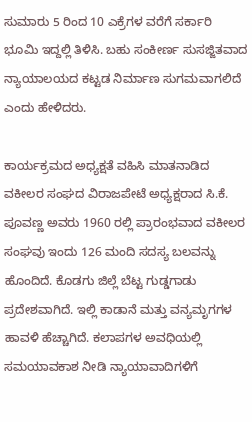ಸುಮಾರು 5 ರಿಂದ 10 ಎಕ್ರೆಗಳ ವರೆಗೆ ಸರ್ಕಾರಿ ಭೂಮಿ ಇದ್ದಲ್ಲಿ ತಿಳಿಸಿ. ಬಹು ಸಂಕೀರ್ಣ ಸುಸಜ್ಜಿತವಾದ ನ್ಯಾಯಾಲಯದ ಕಟ್ಟಡ ನಿರ್ಮಾಣ ಸುಗಮವಾಗಲಿದೆ ಎಂದು ಹೇಳಿದರು.

ಕಾರ್ಯಕ್ರಮದ ಅಧ್ಯಕ್ಷತೆ ವಹಿಸಿ ಮಾತನಾಡಿದ ವಕೀಲರ ಸಂಘದ ವಿರಾಜಪೇಟೆ ಅಧ್ಯಕ್ಷರಾದ ಸಿ.ಕೆ. ಪೂವಣ್ಣ ಅವರು 1960 ರಲ್ಲಿ ಪ್ರಾರಂಭವಾದ ವಕೀಲರ ಸಂಘವು ಇಂದು 126 ಮಂದಿ ಸದಸ್ಯ ಬಲವನ್ನು ಹೊಂದಿದೆ. ಕೊಡಗು ಜಿಲ್ಲೆ ಬೆಟ್ಟ ಗುಡ್ಡಗಾಡು ಪ್ರದೇಶವಾಗಿದೆ. ಇಲ್ಲಿ ಕಾಡಾನೆ ಮತ್ತು ವನ್ಯಮೃಗಗಳ ಹಾವಳಿ ಹೆಚ್ಚಾಗಿದೆ. ಕಲಾಪಗಳ ಅವಧಿಯಲ್ಲಿ ಸಮಯಾವಕಾಶ ನೀಡಿ ನ್ಯಾಯಾವಾದಿಗಳಿಗೆ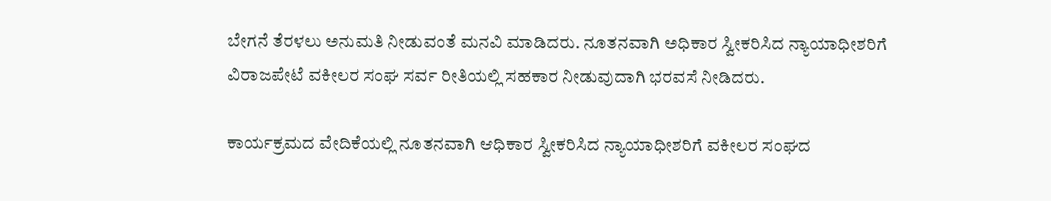ಬೇಗನೆ ತೆರಳಲು ಅನುಮತಿ ನೀಡುವಂತೆ ಮನವಿ ಮಾಡಿದರು. ನೂತನವಾಗಿ ಅಧಿಕಾರ ಸ್ವೀಕರಿಸಿದ ನ್ಯಾಯಾಧೀಶರಿಗೆ ವಿರಾಜಪೇಟೆ ವಕೀಲರ ಸಂಘ ಸರ್ವ ರೀತಿಯಲ್ಲಿ ಸಹಕಾರ ನೀಡುವುದಾಗಿ ಭರವಸೆ ನೀಡಿದರು.

ಕಾರ್ಯಕ್ರಮದ ವೇದಿಕೆಯಲ್ಲಿ ನೂತನವಾಗಿ ಆಧಿಕಾರ ಸ್ವೀಕರಿಸಿದ ನ್ಯಾಯಾಧೀಶರಿಗೆ ವಕೀಲರ ಸಂಘದ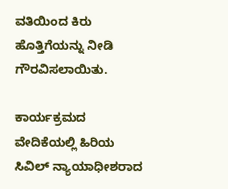ವತಿಯಿಂದ ಕಿರು ಹೊತ್ತಿಗೆಯನ್ನು ನೀಡಿ ಗೌರವಿಸಲಾಯಿತು.

ಕಾರ್ಯಕ್ರಮದ ವೇದಿಕೆಯಲ್ಲಿ ಹಿರಿಯ ಸಿವಿಲ್ ನ್ಯಾಯಾಧೀಶರಾದ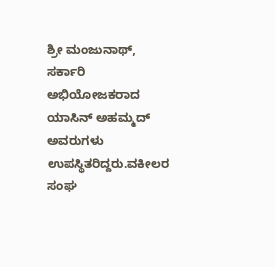ಶ್ರೀ ಮಂಜುನಾಥ್, ಸರ್ಕಾರಿ ಅಭಿಯೋಜಕರಾದ ಯಾಸಿನ್ ಅಹಮ್ಮದ್ ಅವರುಗಳು ಉಪಸ್ಥಿತರಿದ್ದರು.ವಕೀಲರ ಸಂಘ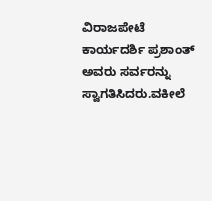ವಿರಾಜಪೇಟೆ ಕಾರ್ಯದರ್ಶಿ ಪ್ರಶಾಂತ್ ಅವರು ಸರ್ವರನ್ನು ಸ್ವಾಗತಿಸಿದರು.ವಕೀಲೆ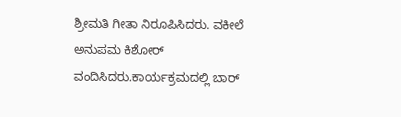ಶ್ರೀಮತಿ ಗೀತಾ ನಿರೂಪಿಸಿದರು. ವಕೀಲೆ ಅನುಪಮ ಕಿಶೋರ್ ವಂದಿಸಿದರು.ಕಾರ್ಯಕ್ರಮದಲ್ಲಿ ಬಾರ್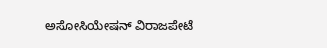ಅಸೋಸಿಯೇಷನ್ ವಿರಾಜಪೇಟೆ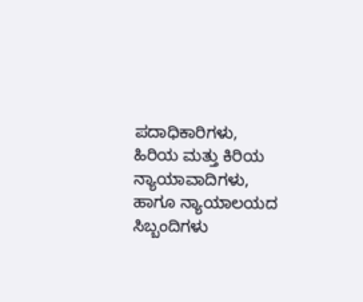ಪದಾಧಿಕಾರಿಗಳು, ಹಿರಿಯ ಮತ್ತು ಕಿರಿಯ ನ್ಯಾಯಾವಾದಿಗಳು, ಹಾಗೂ ನ್ಯಾಯಾಲಯದ ಸಿಬ್ಬಂದಿಗಳು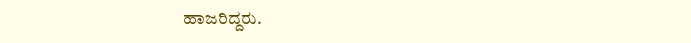ಹಾಜರಿದ್ದರು.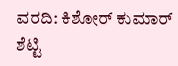ವರದಿ: ಕಿಶೋರ್ ಕುಮಾರ್ ಶೆಟ್ಟಿ